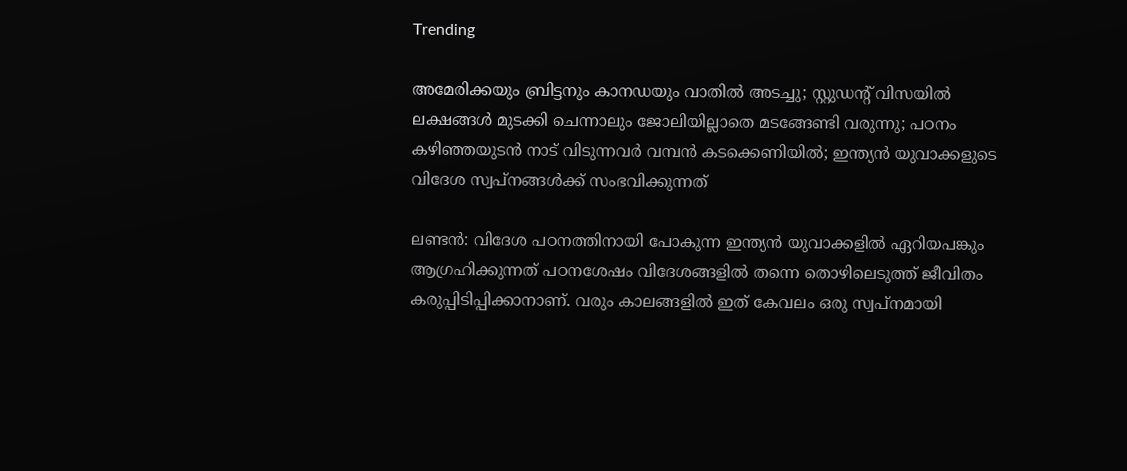Trending

അമേരിക്കയും ബ്രിട്ടനും കാനഡയും വാതില്‍ അടച്ചു; സ്റ്റുഡന്റ് വിസയില്‍ ലക്ഷങ്ങള്‍ മുടക്കി ചെന്നാലും ജോലിയില്ലാതെ മടങ്ങേണ്ടി വരുന്നു; പഠനം കഴിഞ്ഞയുടന്‍ നാട് വിടുന്നവര്‍ വമ്പന്‍ കടക്കെണിയില്‍; ഇന്ത്യന്‍ യുവാക്കളുടെ വിദേശ സ്വപ്നങ്ങള്‍ക്ക് സംഭവിക്കുന്നത്

ലണ്ടന്‍: വിദേശ പഠനത്തിനായി പോകുന്ന ഇന്ത്യന്‍ യുവാക്കളില്‍ ഏറിയപങ്കും ആഗ്രഹിക്കുന്നത് പഠനശേഷം വിദേശങ്ങളില്‍ തന്നെ തൊഴിലെടുത്ത് ജീവിതം കരുപ്പിടിപ്പിക്കാനാണ്. വരും കാലങ്ങളില്‍ ഇത് കേവലം ഒരു സ്വപ്നമായി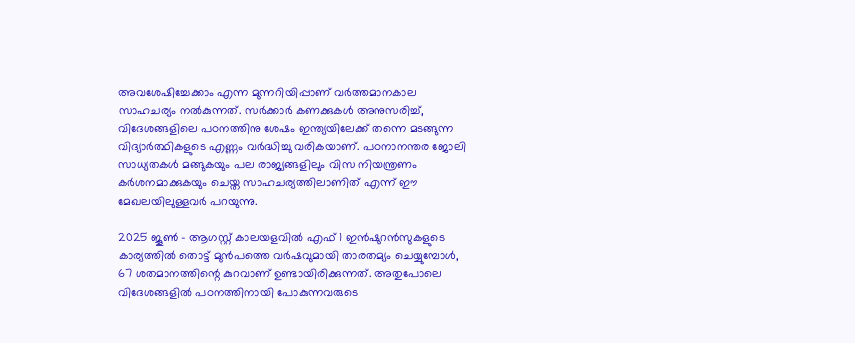അവശേഷിച്ചേക്കാം എന്ന മുന്നറിയിപ്പാണ് വര്‍ത്തമാനകാല സാഹചര്യം നല്‍കുന്നത്. സര്‍ക്കാര്‍ കണക്കുകള്‍ അനുസരിച്ച്, വിദേശങ്ങളിലെ പഠനത്തിനു ശേഷം ഇന്ത്യയിലേക്ക് തന്നെ മടങ്ങുന്ന വിദ്യാര്‍ത്ഥികളുടെ എണ്ണം വര്‍ദ്ധിച്ചു വരികയാണ്. പഠനാനന്തര ജോലി സാധ്യതകള്‍ മങ്ങുകയും പല രാജ്യങ്ങളിലും വിസ നിയന്ത്രണം കര്‍ശനമാക്കുകയും ചെയ്ത സാഹചര്യത്തിലാണിത് എന്ന് ഈ മേഖലയിലുള്ളവര്‍ പറയുന്നു.

2025 ജൂണ്‍ - ആഗസ്റ്റ് കാലയളവില്‍ എഫ് 1 ഇന്‍ഷുറന്‍സുകളുടെ കാര്യത്തില്‍ തൊട്ട് മുന്‍പത്തെ വര്‍ഷവുമായി താരതമ്യം ചെയ്യുമ്പോള്‍, 67 ശതമാനത്തിന്റെ കുറവാണ് ഉണ്ടായിരിക്കുന്നത്. അതുപോലെ വിദേശങ്ങളില്‍ പഠനത്തിനായി പോകുന്നവരുടെ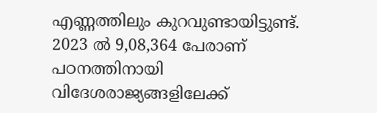എണ്ണത്തിലും കുറവുണ്ടായിട്ടുണ്ട്. 2023 ല്‍ 9,08,364 പേരാണ് പഠനത്തിനായി വിദേശരാജ്യങ്ങളിലേക്ക്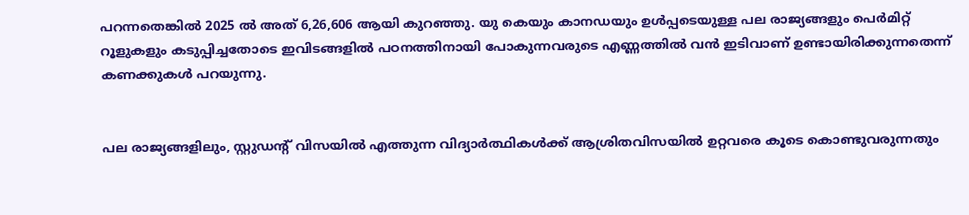പറന്നതെങ്കില്‍ 2025 ല്‍ അത് 6,26,606 ആയി കുറഞ്ഞു. യു കെയും കാനഡയും ഉള്‍പ്പടെയുള്ള പല രാജ്യങ്ങളും പെര്‍മിറ്റ് റൂളുകളും കടുപ്പിച്ചതോടെ ഇവിടങ്ങളില്‍ പഠനത്തിനായി പോകുന്നവരുടെ എണ്ണത്തില്‍ വന്‍ ഇടിവാണ് ഉണ്ടായിരിക്കുന്നതെന്ന് കണക്കുകള്‍ പറയുന്നു.


പല രാജ്യങ്ങളിലും, സ്റ്റുഡന്റ് വിസയില്‍ എത്തുന്ന വിദ്യാര്‍ത്ഥികള്‍ക്ക് ആശ്രിതവിസയില്‍ ഉറ്റവരെ കൂടെ കൊണ്ടുവരുന്നതും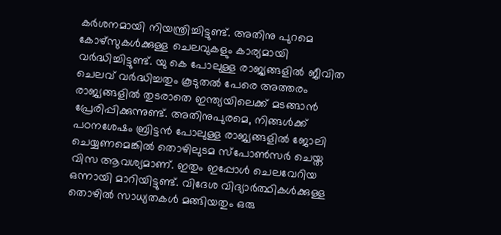കര്‍ശനമായി നിയന്ത്രിച്ചിട്ടുണ്ട്. അതിനു പുറമെ കോഴ്‌സുകള്‍ക്കുള്ള ചെലവുകളും കാര്യമായി വര്‍ദ്ധിച്ചിട്ടുണ്ട്. യു കെ പോലുള്ള രാജ്യങ്ങളില്‍ ജീവിത ചെലവ് വര്‍ദ്ധിച്ചതും കൂടുതല്‍ പേരെ അത്തരം രാജ്യങ്ങളില്‍ തുടരാതെ ഇന്ത്യയിലെക്ക് മടങ്ങാന്‍ പ്രേരിപ്പിക്കുന്നുണ്ട്. അതിനുപുരമെ, നിങ്ങള്‍ക്ക് പഠനശേഷം ബ്രിട്ടന്‍ പോലുള്ള രാജ്യങ്ങളില്‍ ജോലി ചെയ്യണമെങ്കില്‍ തൊഴിലുടമ സ്‌പോണ്‍സര്‍ ചെയ്ത വിസ ആവശ്യമാണ്. ഇതും ഇപ്പോള്‍ ചെലവേറിയ ഒന്നായി മാറിയിട്ടുണ്ട്. വിദേശ വിദ്യാര്‍ത്ഥികള്‍ക്കുള്ള തൊഴില്‍ സാധ്യതകള്‍ മങ്ങിയതും ഒരു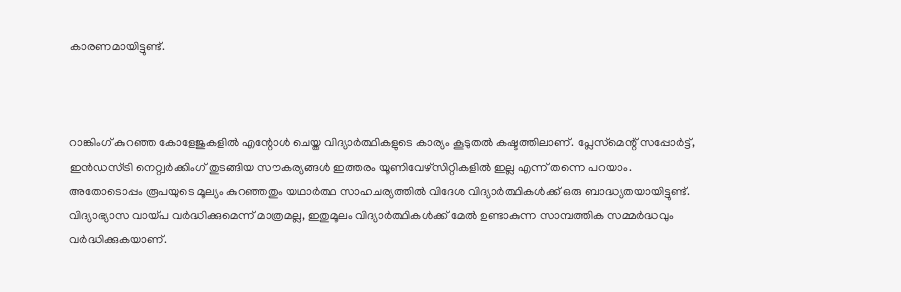കാരണമായിട്ടുണ്ട്.



റാങ്കിംഗ് കുറഞ്ഞ കോളേജുകളില്‍ എന്റോള്‍ ചെയ്ത വിദ്യാര്‍ത്ഥികളുടെ കാര്യം കൂടുതല്‍ കഷ്ടത്തിലാണ്. പ്ലേസ്‌മെന്റ് സപ്പോര്‍ട്ട്, ഇന്‍ഡസ്ട്രി നെറ്റ്വര്‍ക്കിംഗ് തുടങ്ങിയ സൗകര്യങ്ങള്‍ ഇത്തരം യൂണിവേഴ്‌സിറ്റികളില്‍ ഇല്ല എന്ന് തന്നെ പറയാം. അതോടൊപ്പം രൂപയുടെ മൂല്യം കുറഞ്ഞതും യഥാര്‍ത്ഥ സാഹചര്യത്തില്‍ വിദേശ വിദ്യാര്‍ത്ഥികള്‍ക്ക് ഒരു ബാദ്ധ്യതയായിട്ടുണ്ട്. വിദ്യാഭ്യാസ വായ്പ വര്‍ദ്ധിക്കുമെന്ന് മാത്രമല്ല, ഇതുമൂലം വിദ്യാര്‍ത്ഥികള്‍ക്ക് മേല്‍ ഉണ്ടാകുന്ന സാമ്പത്തിക സമ്മര്‍ദ്ധവും വര്‍ദ്ധിക്കുകയാണ്.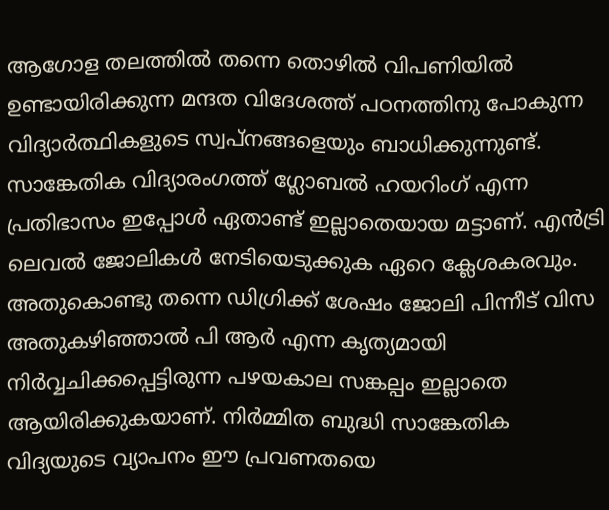ആഗോള തലത്തില്‍ തന്നെ തൊഴില്‍ വിപണിയില്‍ ഉണ്ടായിരിക്കുന്ന മന്ദത വിദേശത്ത് പഠനത്തിനു പോകുന്ന വിദ്യാര്‍ത്ഥികളുടെ സ്വപ്നങ്ങളെയും ബാധിക്കുന്നുണ്ട്. സാങ്കേതിക വിദ്യാരംഗത്ത് ഗ്ലോബല്‍ ഹയറിംഗ് എന്ന പ്രതിഭാസം ഇപ്പോള്‍ ഏതാണ്ട് ഇല്ലാതെയായ മട്ടാണ്. എന്‍ട്രി ലെവല്‍ ജോലികള്‍ നേടിയെടുക്കുക ഏറെ ക്ലേശകരവും. അതുകൊണ്ടു തന്നെ ഡിഗ്രിക്ക് ശേഷം ജോലി പിന്നീട് വിസ അതുകഴിഞ്ഞാല്‍ പി ആര്‍ എന്ന കൃത്യമായി നിര്‍വ്വചിക്കപ്പെട്ടിരുന്ന പഴയകാല സങ്കല്പം ഇല്ലാതെ ആയിരിക്കുകയാണ്. നിര്‍മ്മിത ബുദ്ധി സാങ്കേതിക വിദ്യയുടെ വ്യാപനം ഈ പ്രവണതയെ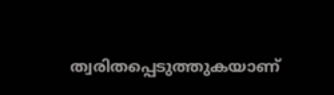ത്വരിതപ്പെടുത്തുകയാണ്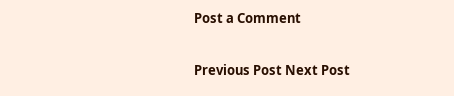Post a Comment

Previous Post Next Post